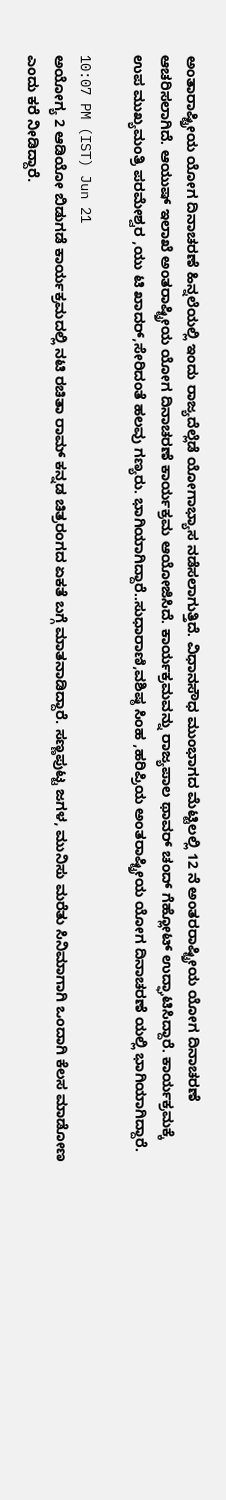ಅಂತಾರಾಷ್ಟ್ರೀಯ ಯೋಗ ದಿನಾಚರಣೆ ಹಿನ್ನಲೆಯಲ್ಲಿ ಇಂದು ರಾಜ್ಯದೆಲ್ಲೆಡೆ ಯೋಗಾಭ್ಯಾಸ ನಡೆಸಲಾಗುತ್ತಿದೆ. ವಿಧಾನಸೌಧ ಮುಂಭಾಗದ ಮೆಟ್ಟಿಲಲ್ಲಿ 12 ನೆ ಅಂತರರಾಷ್ಟ್ರೀಯ ಯೋಗ ದಿನಾಚರಣೆ ಆಚರಿಸಲಾಗಿದೆ. ಆಯುಷ್ ಇಲಾಖೆ ಅಂತರಾಷ್ಟ್ರೀಯ ಯೋಗ ದಿನಾಚರಣೆ ಕಾರ್ಯಕ್ರಮ ಆಯೋಜಿಸಿದೆ. ಕಾರ್ಯಕ್ರಮವನ್ನು ರಾಜ್ಯಪಾಲ ಥಾವರ್ ಚಂದ್ ಗೆಹ್ಲೋಟ್ ಉದ್ಘಾಟಿಸಿದ್ದಾರೆ. ಕಾರ್ಯಕ್ರಮಕ್ಕೆ ಉಪ ಮುಖ್ಯಮಂತ್ರಿ ಪರಮೇಶ್ವರ ,ಯು ಟಿ ಖಾದರ್,ಸೇರಿದಂತೆ ಹಲವು ಗಣ್ಯರು. ಭಾಗಿಯಾಗಿದ್ದಾರೆ..ಸುಧಾರಾಣಿ,ವಶಿಷ್ಠ ಸಿಂಹ ,ಹರಿಪ್ರಿಯ ಅಂತರಾಷ್ಟ್ರೀಯ ಯೋಗ ದಿನಾಚರಣೆ ಯಲ್ಲಿ ಭಾಗಿಯಾಗಿದ್ದಾರೆ.

10:07 PM (IST) Jun 21
ಅಯೋಗ್ಯ 2 ಆಡಿಯೋ ಬಿಡುಗಡೆ ಕಾರ್ಯಕ್ರಮದಲ್ಲಿ ನಟಿ ರಚಿತಾ ರಾಮ್ ಕನ್ನಡ ಚಿತ್ರರಂಗದ ಏಕತೆ ಬಗ್ಗೆ ಮಾತನಾಡಿದ್ದಾರೆ. ಸಣ್ಣಪುಟ್ಟ ಜಗಳ, ಮುನಿಸು ಮರೆತು ಸಿನಿಮಾಗಾಗಿ ಒಂದಾಗಿ ಕೆಲಸ ಮಾಡೋಣ ಎಂದು ಕರೆ ನೀಡಿದ್ದಾರೆ.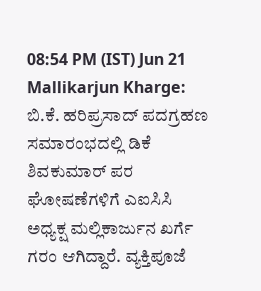08:54 PM (IST) Jun 21
Mallikarjun Kharge: ಬಿ.ಕೆ. ಹರಿಪ್ರಸಾದ್ ಪದಗ್ರಹಣ ಸಮಾರಂಭದಲ್ಲಿ ಡಿಕೆ ಶಿವಕುಮಾರ್ ಪರ ಘೋಷಣೆಗಳಿಗೆ ಎಐಸಿಸಿ ಅಧ್ಯಕ್ಷ ಮಲ್ಲಿಕಾರ್ಜುನ ಖರ್ಗೆ ಗರಂ ಆಗಿದ್ದಾರೆ. ವ್ಯಕ್ತಿಪೂಜೆ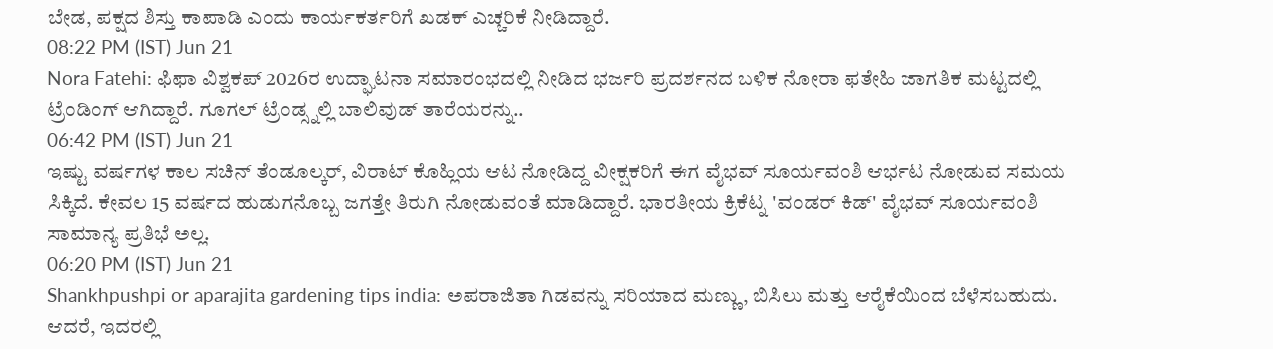ಬೇಡ, ಪಕ್ಷದ ಶಿಸ್ತು ಕಾಪಾಡಿ ಎಂದು ಕಾರ್ಯಕರ್ತರಿಗೆ ಖಡಕ್ ಎಚ್ಚರಿಕೆ ನೀಡಿದ್ದಾರೆ.
08:22 PM (IST) Jun 21
Nora Fatehi: ಫಿಫಾ ವಿಶ್ವಕಪ್ 2026ರ ಉದ್ಘಾಟನಾ ಸಮಾರಂಭದಲ್ಲಿ ನೀಡಿದ ಭರ್ಜರಿ ಪ್ರದರ್ಶನದ ಬಳಿಕ ನೋರಾ ಫತೇಹಿ ಜಾಗತಿಕ ಮಟ್ಟದಲ್ಲಿ ಟ್ರೆಂಡಿಂಗ್ ಆಗಿದ್ದಾರೆ. ಗೂಗಲ್ ಟ್ರೆಂಡ್ಸ್ನಲ್ಲಿ ಬಾಲಿವುಡ್ ತಾರೆಯರನ್ನು..
06:42 PM (IST) Jun 21
ಇಷ್ಟು ವರ್ಷಗಳ ಕಾಲ ಸಚಿನ್ ತೆಂಡೂಲ್ಕರ್, ವಿರಾಟ್ ಕೊಹ್ಲಿಯ ಆಟ ನೋಡಿದ್ದ ವೀಕ್ಷಕರಿಗೆ ಈಗ ವೈಭವ್ ಸೂರ್ಯವಂಶಿ ಆರ್ಭಟ ನೋಡುವ ಸಮಯ ಸಿಕ್ಕಿದೆ. ಕೇವಲ 15 ವರ್ಷದ ಹುಡುಗನೊಬ್ಬ ಜಗತ್ತೇ ತಿರುಗಿ ನೋಡುವಂತೆ ಮಾಡಿದ್ದಾರೆ. ಭಾರತೀಯ ಕ್ರಿಕೆಟ್ನ 'ವಂಡರ್ ಕಿಡ್' ವೈಭವ್ ಸೂರ್ಯವಂಶಿ ಸಾಮಾನ್ಯ ಪ್ರತಿಭೆ ಅಲ್ಲ.
06:20 PM (IST) Jun 21
Shankhpushpi or aparajita gardening tips india: ಅಪರಾಜಿತಾ ಗಿಡವನ್ನು ಸರಿಯಾದ ಮಣ್ಣು, ಬಿಸಿಲು ಮತ್ತು ಆರೈಕೆಯಿಂದ ಬೆಳೆಸಬಹುದು. ಆದರೆ, ಇದರಲ್ಲಿ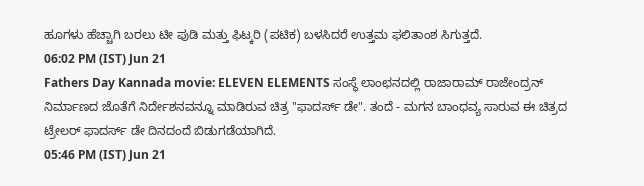ಹೂಗಳು ಹೆಚ್ಚಾಗಿ ಬರಲು ಟೀ ಪುಡಿ ಮತ್ತು ಫಿಟ್ಕರಿ (ಪಟಿಕ) ಬಳಸಿದರೆ ಉತ್ತಮ ಫಲಿತಾಂಶ ಸಿಗುತ್ತದೆ.
06:02 PM (IST) Jun 21
Fathers Day Kannada movie: ELEVEN ELEMENTS ಸಂಸ್ಥೆ ಲಾಂಛನದಲ್ಲಿ ರಾಜಾರಾಮ್ ರಾಜೇಂದ್ರನ್ ನಿರ್ಮಾಣದ ಜೊತೆಗೆ ನಿರ್ದೇಶನವನ್ನೂ ಮಾಡಿರುವ ಚಿತ್ರ "ಫಾದರ್ಸ್ ಡೇ". ತಂದೆ - ಮಗನ ಬಾಂಧವ್ಯ ಸಾರುವ ಈ ಚಿತ್ರದ ಟ್ರೇಲರ್ ಫಾದರ್ಸ್ ಡೇ ದಿನದಂದೆ ಬಿಡುಗಡೆಯಾಗಿದೆ.
05:46 PM (IST) Jun 21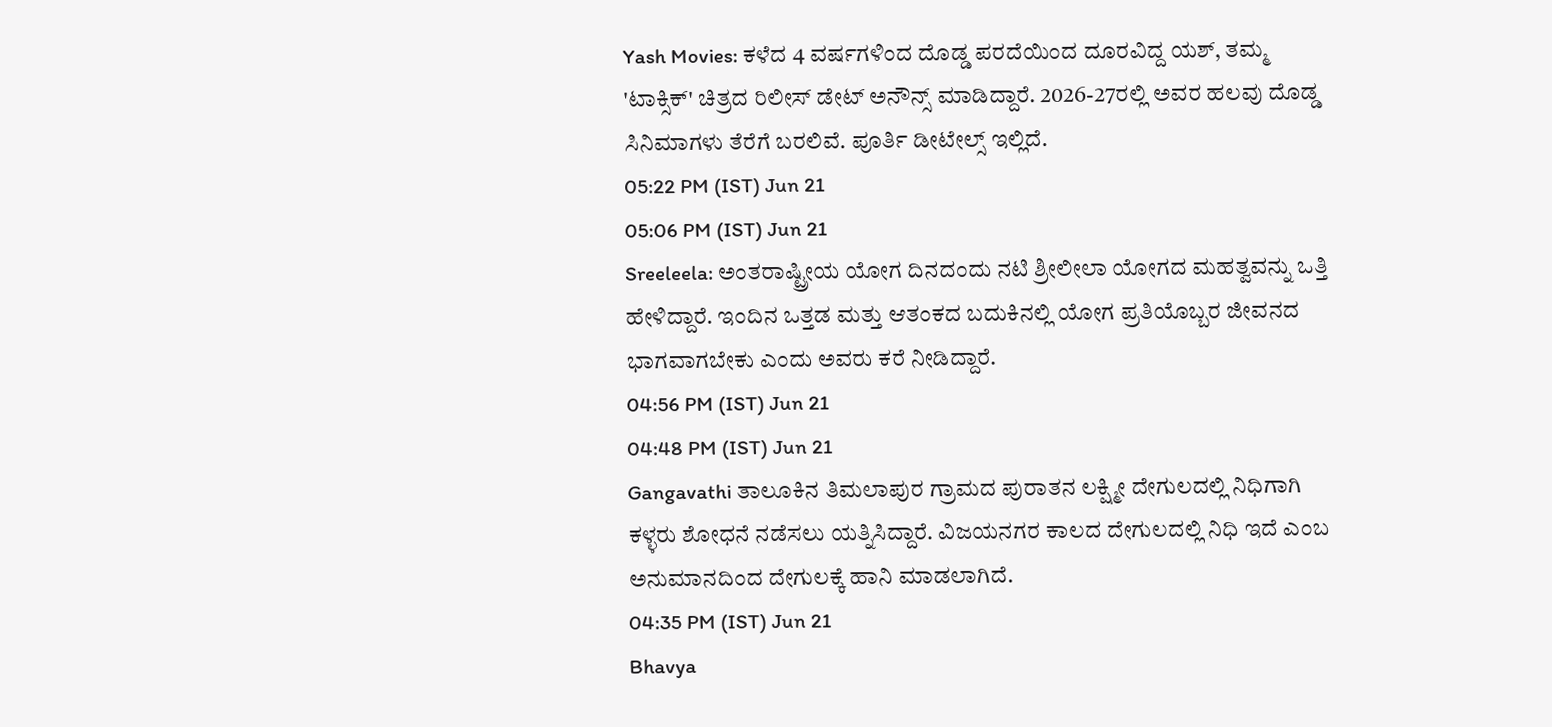Yash Movies: ಕಳೆದ 4 ವರ್ಷಗಳಿಂದ ದೊಡ್ಡ ಪರದೆಯಿಂದ ದೂರವಿದ್ದ ಯಶ್, ತಮ್ಮ 'ಟಾಕ್ಸಿಕ್' ಚಿತ್ರದ ರಿಲೀಸ್ ಡೇಟ್ ಅನೌನ್ಸ್ ಮಾಡಿದ್ದಾರೆ. 2026-27ರಲ್ಲಿ ಅವರ ಹಲವು ದೊಡ್ಡ ಸಿನಿಮಾಗಳು ತೆರೆಗೆ ಬರಲಿವೆ. ಪೂರ್ತಿ ಡೀಟೇಲ್ಸ್ ಇಲ್ಲಿದೆ.
05:22 PM (IST) Jun 21
05:06 PM (IST) Jun 21
Sreeleela: ಅಂತರಾಷ್ಟ್ರೀಯ ಯೋಗ ದಿನದಂದು ನಟಿ ಶ್ರೀಲೀಲಾ ಯೋಗದ ಮಹತ್ವವನ್ನು ಒತ್ತಿ ಹೇಳಿದ್ದಾರೆ. ಇಂದಿನ ಒತ್ತಡ ಮತ್ತು ಆತಂಕದ ಬದುಕಿನಲ್ಲಿ ಯೋಗ ಪ್ರತಿಯೊಬ್ಬರ ಜೀವನದ ಭಾಗವಾಗಬೇಕು ಎಂದು ಅವರು ಕರೆ ನೀಡಿದ್ದಾರೆ.
04:56 PM (IST) Jun 21
04:48 PM (IST) Jun 21
Gangavathi ತಾಲೂಕಿನ ತಿಮಲಾಪುರ ಗ್ರಾಮದ ಪುರಾತನ ಲಕ್ಷ್ಮೀ ದೇಗುಲದಲ್ಲಿ ನಿಧಿಗಾಗಿ ಕಳ್ಳರು ಶೋಧನೆ ನಡೆಸಲು ಯತ್ನಿಸಿದ್ದಾರೆ. ವಿಜಯನಗರ ಕಾಲದ ದೇಗುಲದಲ್ಲಿ ನಿಧಿ ಇದೆ ಎಂಬ ಅನುಮಾನದಿಂದ ದೇಗುಲಕ್ಕೆ ಹಾನಿ ಮಾಡಲಾಗಿದೆ.
04:35 PM (IST) Jun 21
Bhavya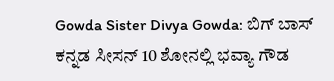Gowda Sister Divya Gowda: ಬಿಗ್ ಬಾಸ್ ಕನ್ನಡ ಸೀಸನ್ 10 ಶೋನಲ್ಲಿ ಭವ್ಯಾ ಗೌಡ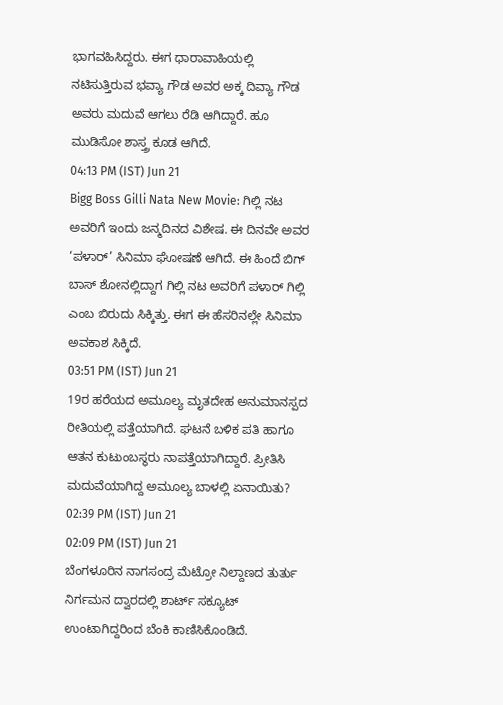ಭಾಗವಹಿಸಿದ್ದರು. ಈಗ ಧಾರಾವಾಹಿಯಲ್ಲಿ ನಟಿಸುತ್ತಿರುವ ಭವ್ಯಾ ಗೌಡ ಅವರ ಅಕ್ಕ ದಿವ್ಯಾ ಗೌಡ ಅವರು ಮದುವೆ ಆಗಲು ರೆಡಿ ಆಗಿದ್ದಾರೆ. ಹೂ ಮುಡಿಸೋ ಶಾಸ್ತ್ರ ಕೂಡ ಆಗಿದೆ.
04:13 PM (IST) Jun 21
Bigg Boss Gilli Nata New Movie: ಗಿಲ್ಲಿ ನಟ ಅವರಿಗೆ ಇಂದು ಜನ್ಮದಿನದ ವಿಶೇಷ. ಈ ದಿನವೇ ಅವರ ‘ಪಳಾರ್’ ಸಿನಿಮಾ ಘೋಷಣೆ ಆಗಿದೆ. ಈ ಹಿಂದೆ ಬಿಗ್ ಬಾಸ್ ಶೋನಲ್ಲಿದ್ದಾಗ ಗಿಲ್ಲಿ ನಟ ಅವರಿಗೆ ಪಳಾರ್ ಗಿಲ್ಲಿ ಎಂಬ ಬಿರುದು ಸಿಕ್ಕಿತ್ತು. ಈಗ ಈ ಹೆಸರಿನಲ್ಲೇ ಸಿನಿಮಾ ಅವಕಾಶ ಸಿಕ್ಕಿದೆ.
03:51 PM (IST) Jun 21
19ರ ಹರೆಯದ ಅಮೂಲ್ಯ ಮೃತದೇಹ ಅನುಮಾನಸ್ಪದ ರೀತಿಯಲ್ಲಿ ಪತ್ತೆಯಾಗಿದೆ. ಘಟನೆ ಬಳಿಕ ಪತಿ ಹಾಗೂ ಆತನ ಕುಟುಂಬಸ್ಥರು ನಾಪತ್ತೆಯಾಗಿದ್ದಾರೆ. ಪ್ರೀತಿಸಿ ಮದುವೆಯಾಗಿದ್ದ ಅಮೂಲ್ಯ ಬಾಳಲ್ಲಿ ಏನಾಯಿತು?
02:39 PM (IST) Jun 21
02:09 PM (IST) Jun 21
ಬೆಂಗಳೂರಿನ ನಾಗಸಂದ್ರ ಮೆಟ್ರೋ ನಿಲ್ದಾಣದ ತುರ್ತು ನಿರ್ಗಮನ ದ್ವಾರದಲ್ಲಿ ಶಾರ್ಟ್ ಸಕ್ಯೂಟ್ ಉಂಟಾಗಿದ್ದರಿಂದ ಬೆಂಕಿ ಕಾಣಿಸಿಕೊಂಡಿದೆ.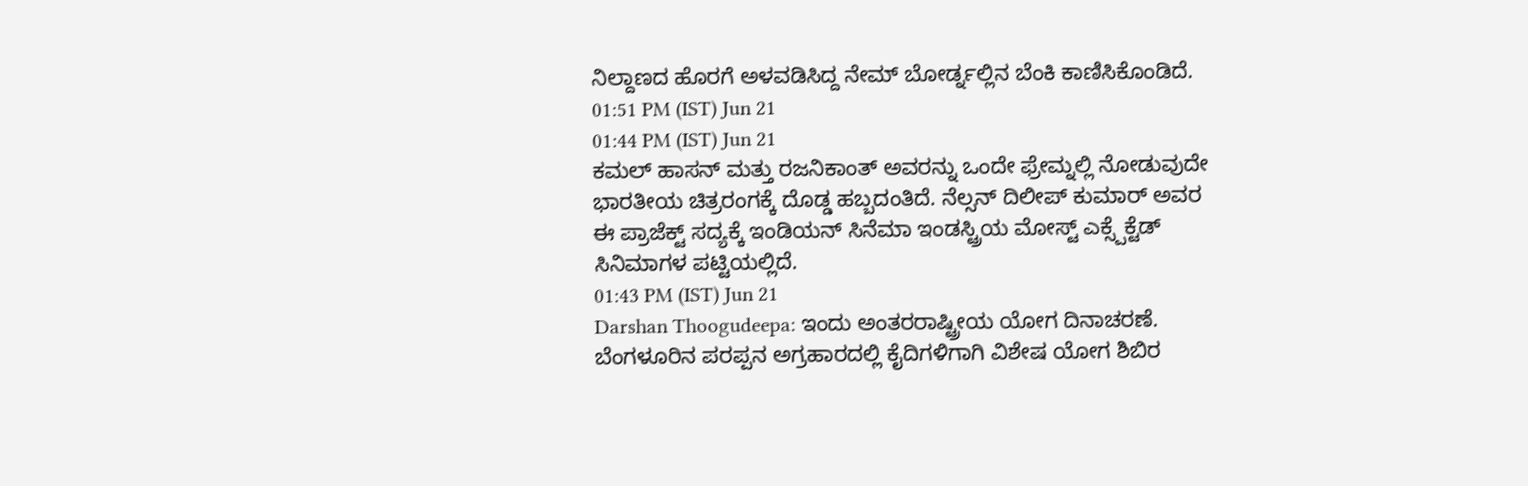ನಿಲ್ದಾಣದ ಹೊರಗೆ ಅಳವಡಿಸಿದ್ದ ನೇಮ್ ಬೋರ್ಡ್ನಲ್ಲಿನ ಬೆಂಕಿ ಕಾಣಿಸಿಕೊಂಡಿದೆ.
01:51 PM (IST) Jun 21
01:44 PM (IST) Jun 21
ಕಮಲ್ ಹಾಸನ್ ಮತ್ತು ರಜನಿಕಾಂತ್ ಅವರನ್ನು ಒಂದೇ ಫ್ರೇಮ್ನಲ್ಲಿ ನೋಡುವುದೇ ಭಾರತೀಯ ಚಿತ್ರರಂಗಕ್ಕೆ ದೊಡ್ಡ ಹಬ್ಬದಂತಿದೆ. ನೆಲ್ಸನ್ ದಿಲೀಪ್ ಕುಮಾರ್ ಅವರ ಈ ಪ್ರಾಜೆಕ್ಟ್ ಸದ್ಯಕ್ಕೆ ಇಂಡಿಯನ್ ಸಿನೆಮಾ ಇಂಡಸ್ಟ್ರಿಯ ಮೋಸ್ಟ್ ಎಕ್ಸ್ಪೆಕ್ಟೆಡ್ ಸಿನಿಮಾಗಳ ಪಟ್ಟಿಯಲ್ಲಿದೆ.
01:43 PM (IST) Jun 21
Darshan Thoogudeepa: ಇಂದು ಅಂತರರಾಷ್ಟ್ರೀಯ ಯೋಗ ದಿನಾಚರಣೆ. ಬೆಂಗಳೂರಿನ ಪರಪ್ಪನ ಅಗ್ರಹಾರದಲ್ಲಿ ಕೈದಿಗಳಿಗಾಗಿ ವಿಶೇಷ ಯೋಗ ಶಿಬಿರ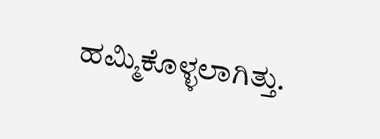ಹಮ್ಮಿಕೊಳ್ಳಲಾಗಿತ್ತು.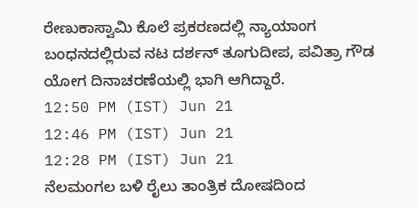ರೇಣುಕಾಸ್ವಾಮಿ ಕೊಲೆ ಪ್ರಕರಣದಲ್ಲಿ ನ್ಯಾಯಾಂಗ ಬಂಧನದಲ್ಲಿರುವ ನಟ ದರ್ಶನ್ ತೂಗುದೀಪ, ಪವಿತ್ರಾ ಗೌಡ ಯೋಗ ದಿನಾಚರಣೆಯಲ್ಲಿ ಭಾಗಿ ಆಗಿದ್ದಾರೆ.
12:50 PM (IST) Jun 21
12:46 PM (IST) Jun 21
12:28 PM (IST) Jun 21
ನೆಲಮಂಗಲ ಬಳಿ ರೈಲು ತಾಂತ್ರಿಕ ದೋಷದಿಂದ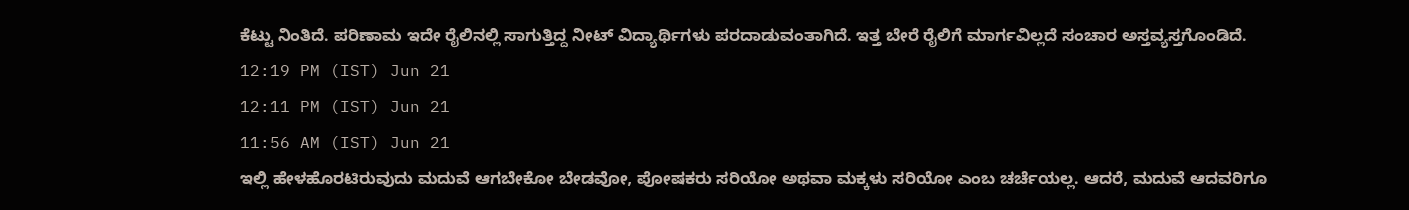ಕೆಟ್ಟು ನಿಂತಿದೆ. ಪರಿಣಾಮ ಇದೇ ರೈಲಿನಲ್ಲಿ ಸಾಗುತ್ತಿದ್ದ ನೀಟ್ ವಿದ್ಯಾರ್ಥಿಗಳು ಪರದಾಡುವಂತಾಗಿದೆ. ಇತ್ತ ಬೇರೆ ರೈಲಿಗೆ ಮಾರ್ಗವಿಲ್ಲದೆ ಸಂಚಾರ ಅಸ್ತವ್ಯಸ್ತಗೊಂಡಿದೆ.
12:19 PM (IST) Jun 21
12:11 PM (IST) Jun 21
11:56 AM (IST) Jun 21
ಇಲ್ಲಿ ಹೇಳಹೊರಟಿರುವುದು ಮದುವೆ ಆಗಬೇಕೋ ಬೇಡವೋ, ಪೋಷಕರು ಸರಿಯೋ ಅಥವಾ ಮಕ್ಕಳು ಸರಿಯೋ ಎಂಬ ಚರ್ಚೆಯಲ್ಲ. ಆದರೆ, ಮದುವೆ ಆದವರಿಗೂ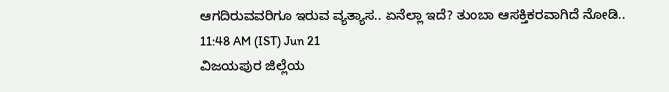ಆಗದಿರುವವರಿಗೂ ಇರುವ ವ್ಯತ್ಯಾಸ.. ಏನೆಲ್ಲಾ ಇದೆ? ತುಂಬಾ ಆಸಕ್ತಿಕರವಾಗಿದೆ ನೋಡಿ..
11:48 AM (IST) Jun 21
ವಿಜಯಪುರ ಜಿಲ್ಲೆಯ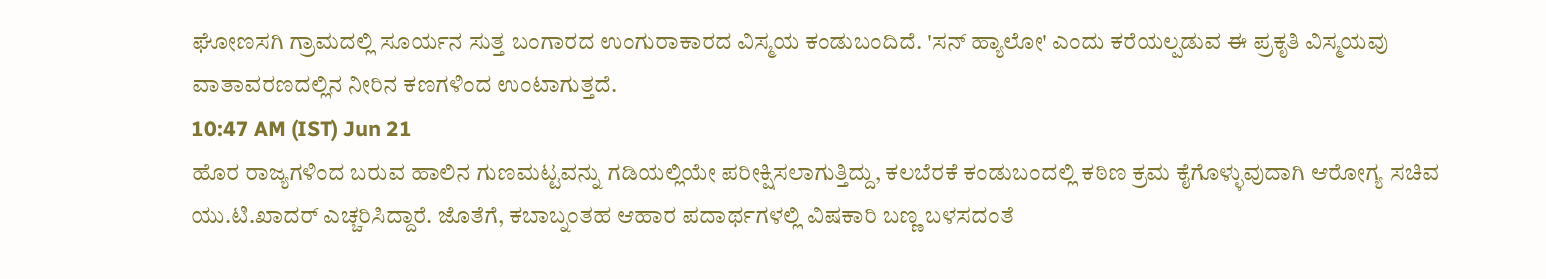ಘೋಣಸಗಿ ಗ್ರಾಮದಲ್ಲಿ ಸೂರ್ಯನ ಸುತ್ತ ಬಂಗಾರದ ಉಂಗುರಾಕಾರದ ವಿಸ್ಮಯ ಕಂಡುಬಂದಿದೆ. 'ಸನ್ ಹ್ಯಾಲೋ' ಎಂದು ಕರೆಯಲ್ಪಡುವ ಈ ಪ್ರಕೃತಿ ವಿಸ್ಮಯವು ವಾತಾವರಣದಲ್ಲಿನ ನೀರಿನ ಕಣಗಳಿಂದ ಉಂಟಾಗುತ್ತದೆ.
10:47 AM (IST) Jun 21
ಹೊರ ರಾಜ್ಯಗಳಿಂದ ಬರುವ ಹಾಲಿನ ಗುಣಮಟ್ಟವನ್ನು ಗಡಿಯಲ್ಲಿಯೇ ಪರೀಕ್ಷಿಸಲಾಗುತ್ತಿದ್ದು, ಕಲಬೆರಕೆ ಕಂಡುಬಂದಲ್ಲಿ ಕಠಿಣ ಕ್ರಮ ಕೈಗೊಳ್ಳುವುದಾಗಿ ಆರೋಗ್ಯ ಸಚಿವ ಯು.ಟಿ.ಖಾದರ್ ಎಚ್ಚರಿಸಿದ್ದಾರೆ. ಜೊತೆಗೆ, ಕಬಾಬ್ನಂತಹ ಆಹಾರ ಪದಾರ್ಥಗಳಲ್ಲಿ ವಿಷಕಾರಿ ಬಣ್ಣ ಬಳಸದಂತೆ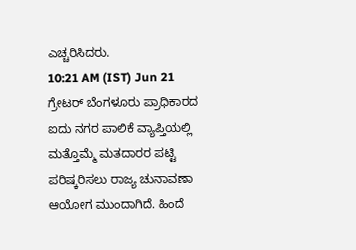ಎಚ್ಚರಿಸಿದರು.
10:21 AM (IST) Jun 21
ಗ್ರೇಟರ್ ಬೆಂಗಳೂರು ಪ್ರಾಧಿಕಾರದ ಐದು ನಗರ ಪಾಲಿಕೆ ವ್ಯಾಪ್ತಿಯಲ್ಲಿ ಮತ್ತೊಮ್ಮೆ ಮತದಾರರ ಪಟ್ಟಿ ಪರಿಷ್ಕರಿಸಲು ರಾಜ್ಯ ಚುನಾವಣಾ ಆಯೋಗ ಮುಂದಾಗಿದೆ. ಹಿಂದೆ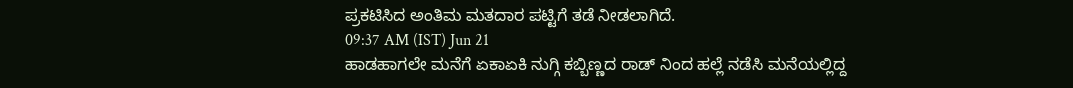ಪ್ರಕಟಿಸಿದ ಅಂತಿಮ ಮತದಾರ ಪಟ್ಟಿಗೆ ತಡೆ ನೀಡಲಾಗಿದೆ.
09:37 AM (IST) Jun 21
ಹಾಡಹಾಗಲೇ ಮನೆಗೆ ಏಕಾಏಕಿ ನುಗ್ಗಿ ಕಬ್ಬಿಣ್ಣದ ರಾಡ್ ನಿಂದ ಹಲ್ಲೆ ನಡೆಸಿ ಮನೆಯಲ್ಲಿದ್ದ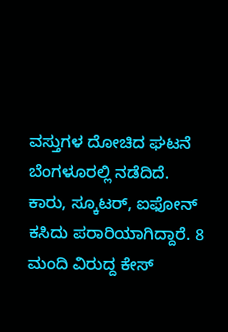ವಸ್ತುಗಳ ದೋಚಿದ ಘಟನೆ ಬೆಂಗಳೂರಲ್ಲಿ ನಡೆದಿದೆ. ಕಾರು, ಸ್ಕೂಟರ್, ಐಫೋನ್ ಕಸಿದು ಪರಾರಿಯಾಗಿದ್ದಾರೆ. 8 ಮಂದಿ ವಿರುದ್ದ ಕೇಸ್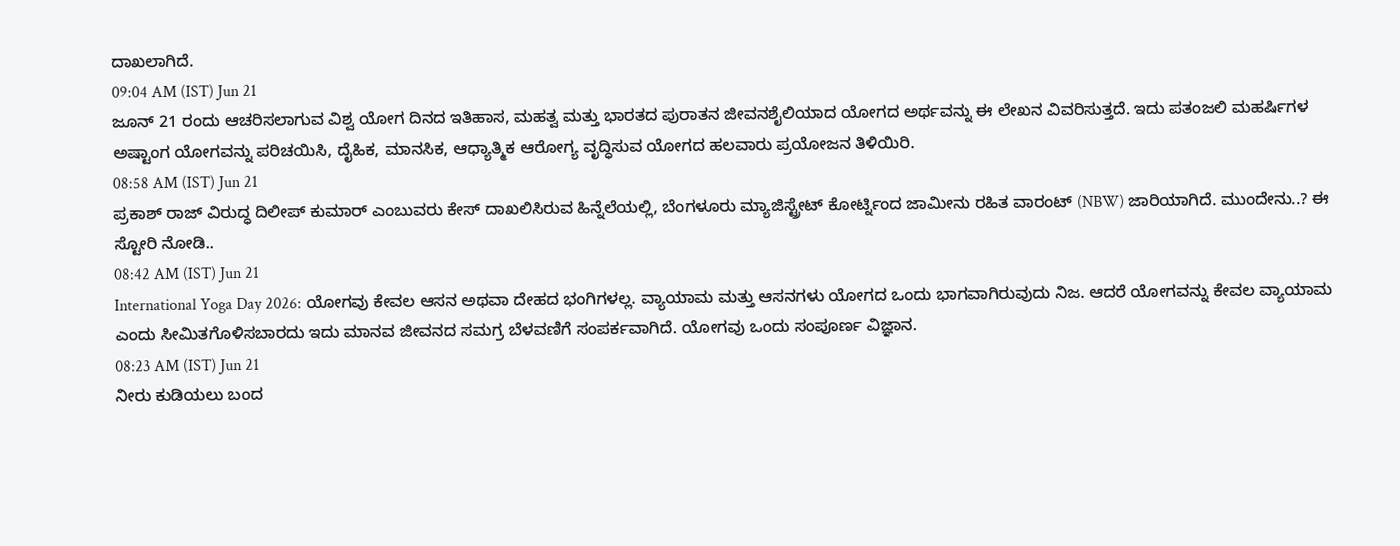ದಾಖಲಾಗಿದೆ.
09:04 AM (IST) Jun 21
ಜೂನ್ 21 ರಂದು ಆಚರಿಸಲಾಗುವ ವಿಶ್ವ ಯೋಗ ದಿನದ ಇತಿಹಾಸ, ಮಹತ್ವ ಮತ್ತು ಭಾರತದ ಪುರಾತನ ಜೀವನಶೈಲಿಯಾದ ಯೋಗದ ಅರ್ಥವನ್ನು ಈ ಲೇಖನ ವಿವರಿಸುತ್ತದೆ. ಇದು ಪತಂಜಲಿ ಮಹರ್ಷಿಗಳ ಅಷ್ಟಾಂಗ ಯೋಗವನ್ನು ಪರಿಚಯಿಸಿ, ದೈಹಿಕ, ಮಾನಸಿಕ, ಆಧ್ಯಾತ್ಮಿಕ ಆರೋಗ್ಯ ವೃದ್ಧಿಸುವ ಯೋಗದ ಹಲವಾರು ಪ್ರಯೋಜನ ತಿಳಿಯಿರಿ.
08:58 AM (IST) Jun 21
ಪ್ರಕಾಶ್ ರಾಜ್ ವಿರುದ್ಧ ದಿಲೀಪ್ ಕುಮಾರ್ ಎಂಬುವರು ಕೇಸ್ ದಾಖಲಿಸಿರುವ ಹಿನ್ನೆಲೆಯಲ್ಲಿ, ಬೆಂಗಳೂರು ಮ್ಯಾಜಿಸ್ಟ್ರೇಟ್ ಕೋರ್ಟ್ನಿಂದ ಜಾಮೀನು ರಹಿತ ವಾರಂಟ್ (NBW) ಜಾರಿಯಾಗಿದೆ. ಮುಂದೇನು..? ಈ ಸ್ಟೋರಿ ನೋಡಿ..
08:42 AM (IST) Jun 21
International Yoga Day 2026: ಯೋಗವು ಕೇವಲ ಆಸನ ಅಥವಾ ದೇಹದ ಭಂಗಿಗಳಲ್ಲ. ವ್ಯಾಯಾಮ ಮತ್ತು ಆಸನಗಳು ಯೋಗದ ಒಂದು ಭಾಗವಾಗಿರುವುದು ನಿಜ. ಆದರೆ ಯೋಗವನ್ನು ಕೇವಲ ವ್ಯಾಯಾಮ ಎಂದು ಸೀಮಿತಗೊಳಿಸಬಾರದು ಇದು ಮಾನವ ಜೀವನದ ಸಮಗ್ರ ಬೆಳವಣಿಗೆ ಸಂಪರ್ಕವಾಗಿದೆ. ಯೋಗವು ಒಂದು ಸಂಪೂರ್ಣ ವಿಜ್ಞಾನ.
08:23 AM (IST) Jun 21
ನೀರು ಕುಡಿಯಲು ಬಂದ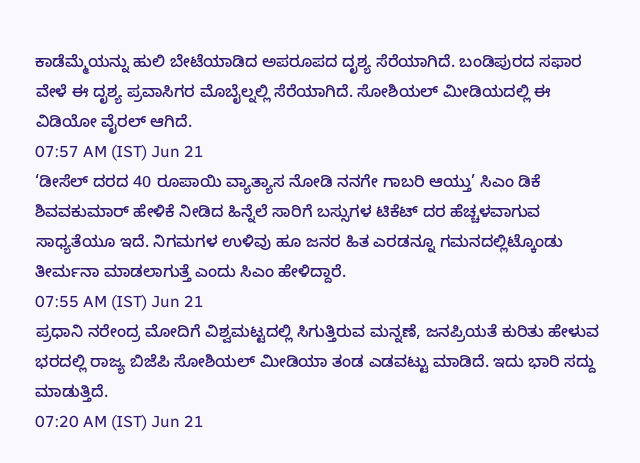ಕಾಡೆಮ್ಮೆಯನ್ನು ಹುಲಿ ಬೇಟೆಯಾಡಿದ ಅಪರೂಪದ ದೃಶ್ಯ ಸೆರೆಯಾಗಿದೆ. ಬಂಡಿಪುರದ ಸಫಾರ ವೇಳೆ ಈ ದೃಶ್ಯ ಪ್ರವಾಸಿಗರ ಮೊಬೈಲ್ನಲ್ಲಿ ಸೆರೆಯಾಗಿದೆ. ಸೋಶಿಯಲ್ ಮೀಡಿಯದಲ್ಲಿ ಈ ವಿಡಿಯೋ ವೈರಲ್ ಆಗಿದೆ.
07:57 AM (IST) Jun 21
‘ಡೀಸೆಲ್ ದರದ 40 ರೂಪಾಯಿ ವ್ಯಾತ್ಯಾಸ ನೋಡಿ ನನಗೇ ಗಾಬರಿ ಆಯ್ತು’ ಸಿಎಂ ಡಿಕೆ ಶಿವವಕುಮಾರ್ ಹೇಳಿಕೆ ನೀಡಿದ ಹಿನ್ನೆಲೆ ಸಾರಿಗೆ ಬಸ್ಸುಗಳ ಟಿಕೆಟ್ ದರ ಹೆಚ್ಚಳವಾಗುವ ಸಾಧ್ಯತೆಯೂ ಇದೆ. ನಿಗಮಗಳ ಉಳಿವು ಹೂ ಜನರ ಹಿತ ಎರಡನ್ನೂ ಗಮನದಲ್ಲಿಟ್ಕೊಂಡು ತೀರ್ಮನಾ ಮಾಡಲಾಗುತ್ತೆ ಎಂದು ಸಿಎಂ ಹೇಳಿದ್ದಾರೆ.
07:55 AM (IST) Jun 21
ಪ್ರಧಾನಿ ನರೇಂದ್ರ ಮೋದಿಗೆ ವಿಶ್ವಮಟ್ಟದಲ್ಲಿ ಸಿಗುತ್ತಿರುವ ಮನ್ನಣೆ, ಜನಪ್ರಿಯತೆ ಕುರಿತು ಹೇಳುವ ಭರದಲ್ಲಿ ರಾಜ್ಯ ಬಿಜೆಪಿ ಸೋಶಿಯಲ್ ಮೀಡಿಯಾ ತಂಡ ಎಡವಟ್ಟು ಮಾಡಿದೆ. ಇದು ಭಾರಿ ಸದ್ದು ಮಾಡುತ್ತಿದೆ.
07:20 AM (IST) Jun 21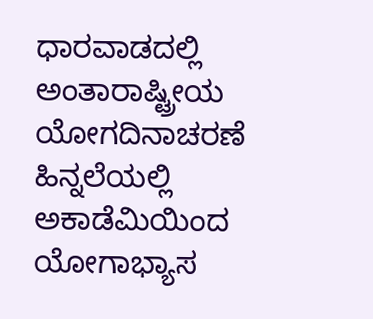ಧಾರವಾಡದಲ್ಲಿ ಅಂತಾರಾಷ್ಟ್ರೀಯ ಯೋಗದಿನಾಚರಣೆ ಹಿನ್ನಲೆಯಲ್ಲಿ ಅಕಾಡೆಮಿಯಿಂದ ಯೋಗಾಭ್ಯಾಸ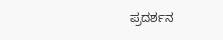ಪ್ರದರ್ಶನ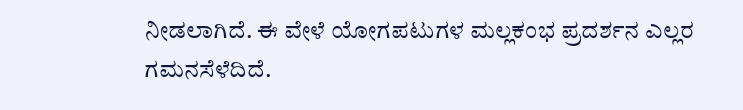ನೀಡಲಾಗಿದೆ. ಈ ವೇಳೆ ಯೋಗಪಟುಗಳ ಮಲ್ಲಕಂಭ ಪ್ರದರ್ಶನ ಎಲ್ಲರ ಗಮನಸೆಳೆದಿದೆ.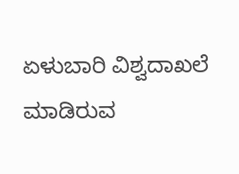ಏಳುಬಾರಿ ವಿಶ್ವದಾಖಲೆ ಮಾಡಿರುವ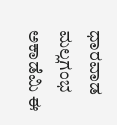ಧಾರವಾಡ ಮಲ್ಲಗಂಭ ಅಕಾಡೆಮಿ ಈ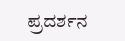ಪ್ರದರ್ಶನ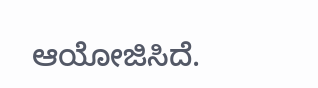ಆಯೋಜಿಸಿದೆ.